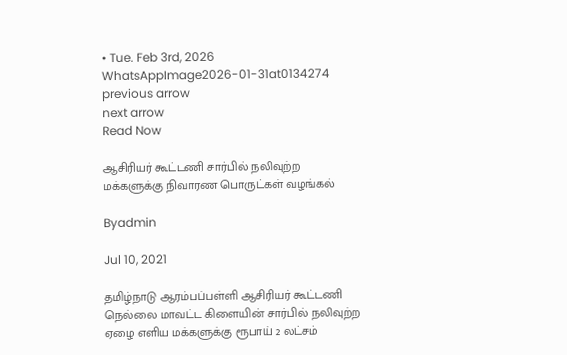• Tue. Feb 3rd, 2026
WhatsAppImage2026-01-31at0134274
previous arrow
next arrow
Read Now

ஆசிரியர் கூட்டணி சார்பில் நலிவுற்ற மக்களுக்கு நிவாரண பொருட்கள் வழங்கல்

Byadmin

Jul 10, 2021

தமிழ்நாடு ஆரம்பப்பள்ளி ஆசிரியர் கூட்டணி நெல்லை மாவட்ட கிளையின் சார்பில் நலிவுற்ற ஏழை எளிய மக்களுக்கு ரூபாய் 2 லட்சம்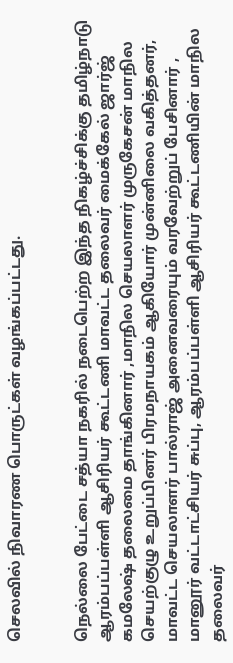செலவில் நிவாரண பொருட்கள் வழங்கப்பட்டது.


நெல்லை பேட்டை சத்யா நகரில் நடைபெற்ற இந்த நிகழ்ச்சிக்கு தமிழ்நாடு ஆரம்பப்பள்ளி ஆசிரியர் கூட்டணி மாவட்ட தலைவர் மைக்கேல் ஜார்ஜ் கமலேஷ் தலைமை தாங்கினார் ,மாநில செயலாளர் முருகேசன் மாநில செயற்குழு உறுப்பினர் பிரமநாயகம் ஆகியோர் முன்னிலை வகித்தனர், மாவட்ட செயலாளர் பால்ராஜ் அனைவரையும் வரவேற்றுப் பேசினார் , மானூர் வட்டாட்சியர் சுப்பு, ஆரம்பப்பள்ளி ஆசிரியர் கூட்டணியின் மாநில தலைவர்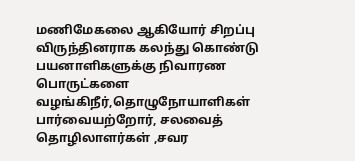மணிமேகலை ஆகியோர் சிறப்பு விருந்தினராக கலந்து கொண்டு பயனாளிகளுக்கு நிவாரண பொருட்களை வழங்கிநீர்,தொழுநோயாளிகள் பார்வையற்றோர், சலவைத் தொழிலாளர்கள் ,சவர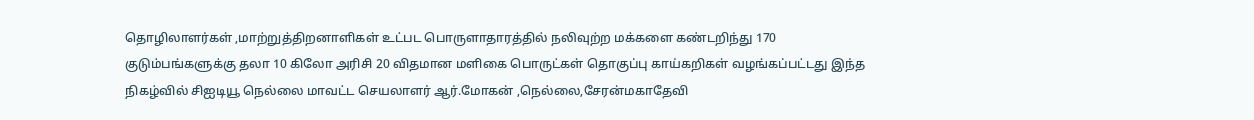தொழிலாளர்கள் ,மாற்றுத்திறனாளிகள் உட்பட பொருளாதாரத்தில் நலிவுற்ற மக்களை கண்டறிந்து 170 குடும்பங்களுக்கு தலா 10 கிலோ அரிசி 20 விதமான மளிகை பொருட்கள் தொகுப்பு காய்கறிகள் வழங்கப்பட்டது இந்த நிகழ்வில் சிஐடியூ நெல்லை மாவட்ட செயலாளர் ஆர்.மோகன் ,நெல்லை,சேரன்மகாதேவி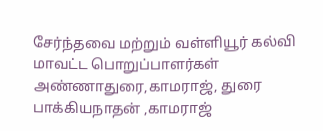சேர்ந்தவை மற்றும் வள்ளியூர் கல்வி மாவட்ட பொறுப்பாளர்கள் அண்ணாதுரை,காமராஜ், துரை பாக்கியநாதன் ,காமராஜ்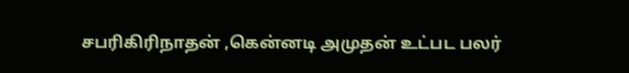சபரிகிரிநாதன் ,கென்னடி அமுதன் உட்பட பலர்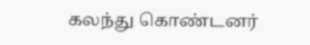கலந்து கொண்டனர்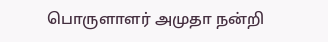பொருளாளர் அமுதா நன்றி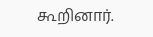கூறினார்.